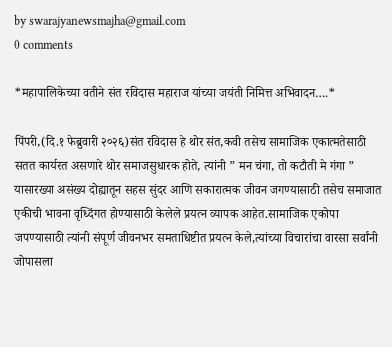by swarajyanewsmajha@gmail.com
0 comments

*महापालिकेच्या वतीने संत रविदास महाराज यांच्या जयंती निमित्त अभिवादन….*

पिंपरी,(दि.१ फेब्रुवारी २०२६)संत रविदास हे थोर संत,कवी तसेच सामाजिक एकात्मतेसाठी सतत कार्यरत असणारे थोर समाजसुधारक होते, त्यांनी ” मन चंगा, तो कटौती मे गंगा ” यासारख्या असंख्य दोह्यातून सहस सुंदर आणि सकारात्मक जीवन जगण्यासाठी तसेच समाजात एकीची भावना वृध्दिंगत होण्यासाठी केलेले प्रयत्न व्यापक आहेत.सामाजिक एकोपा जपण्यासाठी त्यांनी संपूर्ण जीवनभर समताधिष्टीत प्रयत्न केले,त्यांच्या विचारांचा वारसा सर्वांनी जोपासला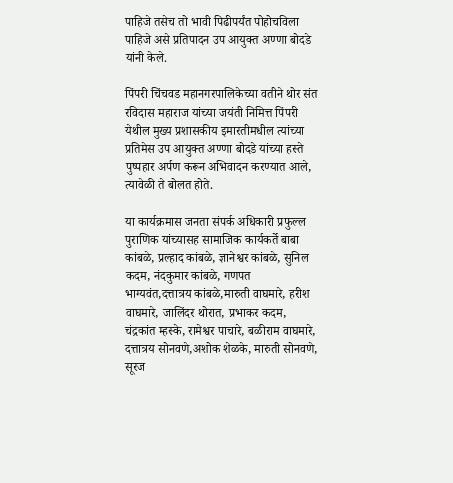पाहिजे तसेच तो भावी पिढीपर्यंत पोहोचविला पाहिजे असे प्रतिपादन उप आयुक्त अण्णा बोदडे यांनी केले.

पिंपरी चिंचवड महानगरपालिकेच्या वतीने थोर संत रविदास महाराज यांच्या जयंती निमित्त पिंपरी येथील मुख्य प्रशासकीय इमारतीमधील त्यांच्या प्रतिमेस उप आयुक्त अण्णा बोदडे यांच्या हस्ते पुष्पहार अर्पण करून अभिवादन करण्यात आले, त्यावेळी ते बोलत होते.

या कार्यक्रमास जनता संपर्क अधिकारी प्रफुल्ल पुराणिक यांच्यासह सामाजिक कार्यकर्ते बाबा कांबळे, प्रल्हाद कांबळे, ज्ञानेश्वर कांबळे, सुनिल कदम, नंदकुमार कांबळे, गणपत भाग्यवंत,दत्तात्रय कांबळे,मारुती वाघमारे, हरीश वाघमारे, जालिंदर थोरात, प्रभाकर कदम, चंद्रकांत म्हस्के, रामेश्वर पाचारे, बळीराम वाघमारे, दत्तात्रय सोनवणे,अशोक शेळके, मारुती सोनवणे, सूरज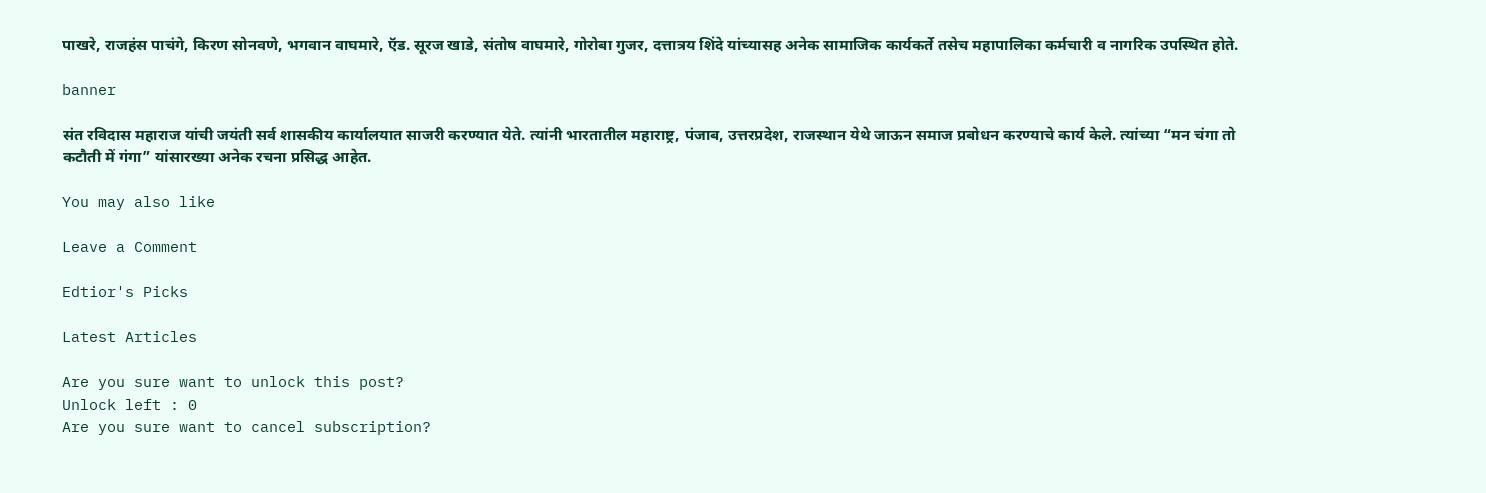पाखरे, राजहंस पाचंगे, किरण सोनवणे, भगवान वाघमारे, ऍड. सूरज खाडे, संतोष वाघमारे, गोरोबा गुजर, दत्तात्रय शिंदे यांच्यासह अनेक सामाजिक कार्यकर्ते तसेच महापालिका कर्मचारी व नागरिक उपस्थित होते.

banner

संत रविदास महाराज यांची जयंती सर्व शासकीय कार्यालयात साजरी करण्यात येते. त्यांनी भारतातील महाराष्ट्र, पंजाब, उत्तरप्रदेश, राजस्थान येथे जाऊन समाज प्रबोधन करण्याचे कार्य केले. त्यांच्या “मन चंगा तो कटौती में गंगा” यांसारख्या अनेक रचना प्रसिद्ध आहेत.

You may also like

Leave a Comment

Edtior's Picks

Latest Articles

Are you sure want to unlock this post?
Unlock left : 0
Are you sure want to cancel subscription?